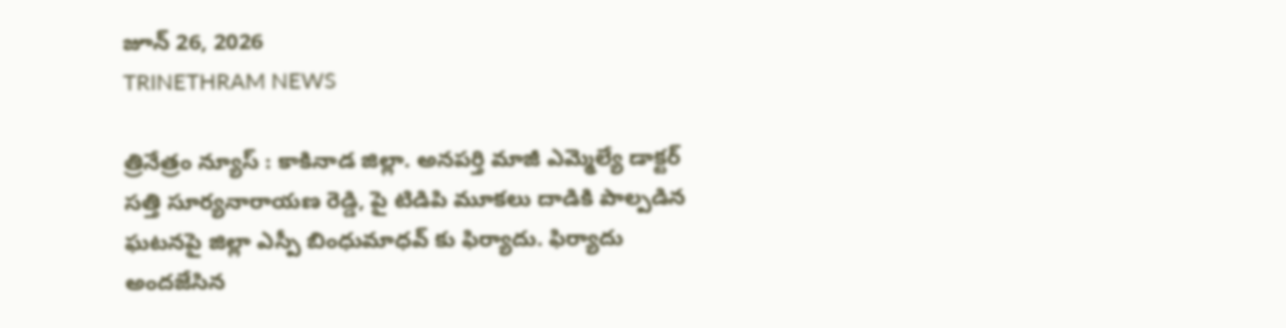జూన్ 26, 2026
TRINETHRAM NEWS

త్రినేత్రం న్యూస్ : కాకినాడ జిల్లా. అనపర్తి మాజీ ఎమ్మెల్యే డాక్టర్ సత్తి సూర్యనారాయణ రెడ్డి, పై టిడిపి మూకలు దాడికి పాల్పడిన ఘటనపై జిల్లా ఎస్పీ బింధుమాధవ్ కు ఫిర్యాదు. ఫిర్యాదు అందజేసిన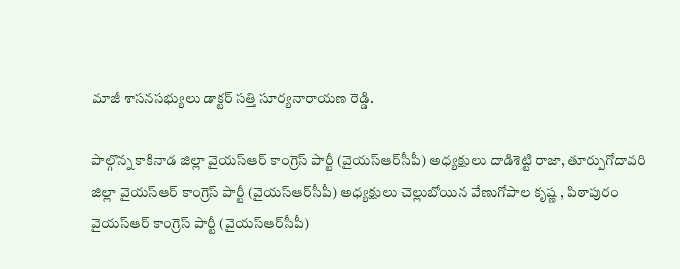మాజీ శాసనసభ్యులు డాక్టర్ సత్తి సూర్యనారాయణ రెడ్డి.

పాల్గొన్న కాకినాడ జిల్లా వైయస్‌ఆర్‌ కాంగ్రెస్ పార్టీ (వైయస్‌ఆర్‌సీపీ) అధ్యక్షులు దాడిశెట్టి రాజా, తూర్పుగోదావరి జిల్లా వైయస్‌ఆర్‌ కాంగ్రెస్ పార్టీ (వైయస్‌ఆర్‌సీపీ) అధ్యక్షులు చెల్లుబోయిన వేణుగోపాల కృష్ణ , పిఠాపురం వైయస్‌ఆర్‌ కాంగ్రెస్ పార్టీ (వైయస్‌ఆర్‌సీపీ)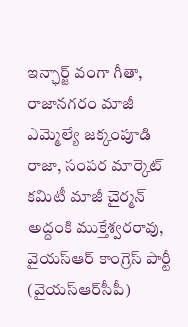ఇన్ఛార్జ్ వంగా గీతా, రాజానగరం మాజీ ఎమ్మెల్యే జక్కంపూడి రాజా, సంపర మార్కెట్ కమిటీ మాజీ చైర్మన్ అద్దంకి ముక్తేశ్వరరావు, వైయస్‌ఆర్‌ కాంగ్రెస్ పార్టీ (వైయస్‌ఆర్‌సీపీ)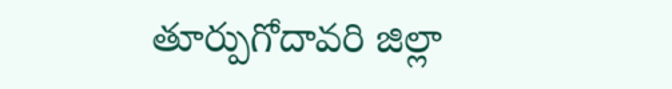తూర్పుగోదావరి జిల్లా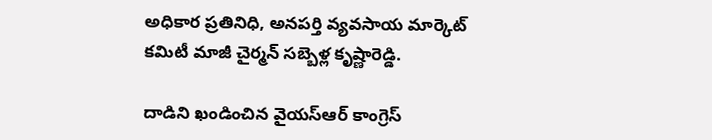అధికార ప్రతినిధి, అనపర్తి వ్యవసాయ మార్కెట్ కమిటీ మాజీ చైర్మన్ సబ్బెళ్ల కృష్ణారెడ్డి.

దాడిని ఖండించిన వైయస్‌ఆర్‌ కాంగ్రెస్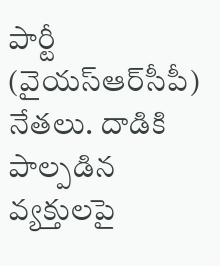పార్టీ (వైయస్‌ఆర్‌సీపీ) నేతలు. దాడికి పాల్పడిన వ్యక్తులపై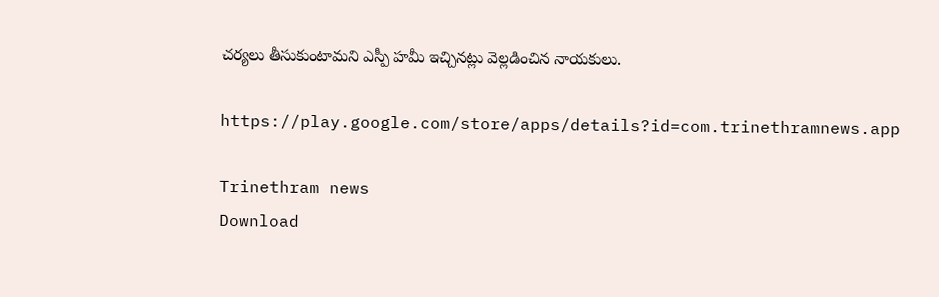చర్యలు తీసుకుంటామని ఎస్పీ హమీ ఇచ్చినట్లు వెల్లడించిన నాయకులు.

https://play.google.com/store/apps/details?id=com.trinethramnews.app

Trinethram news
Download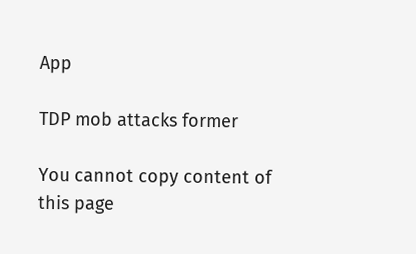App

TDP mob attacks former

You cannot copy content of this page